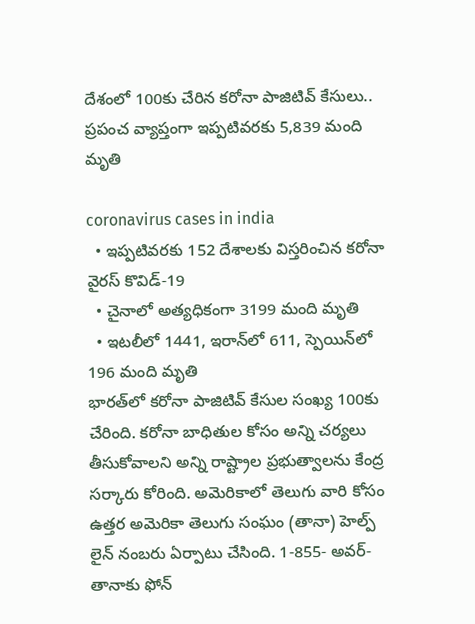దేశంలో 100కు చేరిన కరోనా పాజిటివ్‌ కేసులు.. ప్రపంచ వ్యాప్తంగా ఇప్పటివరకు 5,839 మంది మృతి

coronavirus cases in india
  • ఇప్పటివరకు 152 దేశాలకు విస్తరించిన కరోనా వైరస్‌ కొవిడ్‌-19
  • చైనాలో అత్యధికంగా 3199 మంది మృతి
  • ఇటలీలో 1441, ఇరాన్‌లో 611, స్పెయిన్‌లో 196 మంది మృతి
భారత్‌లో కరోనా పాజిటివ్‌ కేసుల సంఖ్య 100కు చేరింది. కరోనా బాధితుల కోసం అన్ని చర్యలు తీసుకోవాలని అన్ని రాష్ట్రాల ప్రభుత్వాలను కేంద్ర సర్కారు కోరింది. అమెరికాలో తెలుగు వారి కోసం ఉత్తర అమెరికా తెలుగు సంఘం (తానా) హెల్ప్ లైన్ నంబరు ఏర్పాటు చేసింది. 1-855- అవర్- తానాకు ఫోన్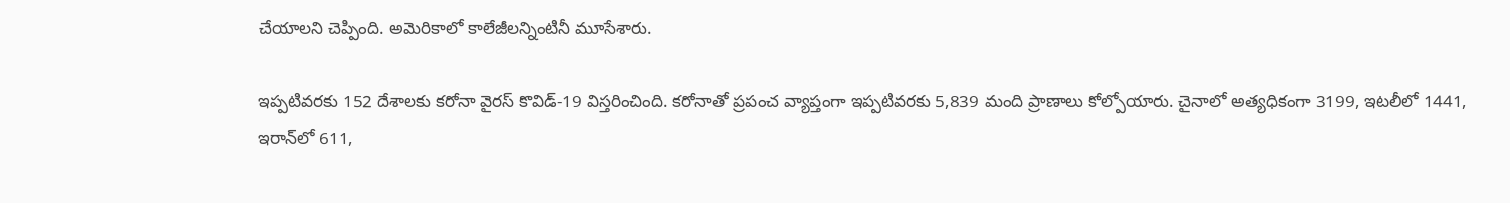చేయాలని చెప్పింది. అమెరికాలో కాలేజీలన్నింటినీ మూసేశారు.

ఇప్పటివరకు 152 దేశాలకు కరోనా వైరస్‌ కొవిడ్‌-19 విస్తరించింది. కరోనాతో ప్రపంచ వ్యాప్తంగా ఇప్పటివరకు 5,839 మంది ప్రాణాలు కోల్పోయారు. చైనాలో అత్యధికంగా 3199, ఇటలీలో 1441, ఇరాన్‌లో 611,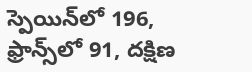స్పెయిన్‌లో 196, ఫ్రాన్స్‌లో 91, దక్షిణ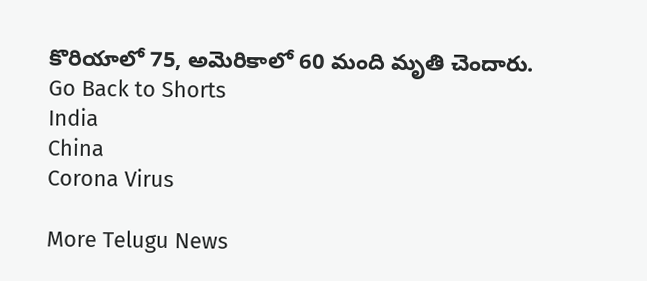కొరియాలో 75, అమెరికాలో 60 మంది మృతి చెందారు.
Go Back to Shorts
India
China
Corona Virus

More Telugu News